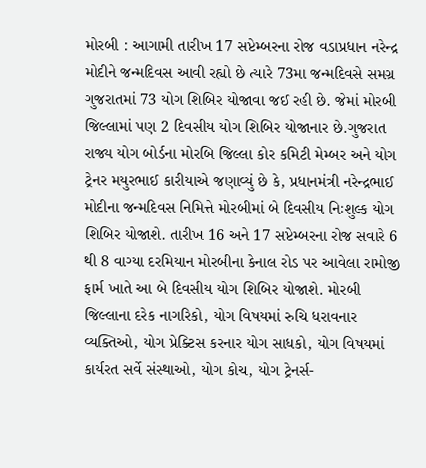મોરબી : આગામી તારીખ 17 સપ્ટેમ્બરના રોજ વડાપ્રધાન નરેન્દ્ર મોદીને જન્મદિવસ આવી રહ્યો છે ત્યારે 73મા જન્મદિવસે સમગ્ર ગુજરાતમાં 73 યોગ શિબિર યોજાવા જઈ રહી છે. જેમાં મોરબી જિલ્લામાં પણ 2 દિવસીય યોગ શિબિર યોજાનાર છે.ગુજરાત રાજ્ય યોગ બોર્ડના મોરબિ જિલ્લા કોર કમિટી મેમ્બર અને યોગ ટ્રેનર મયુરભાઈ કારીયાએ જણાવ્યું છે કે, પ્રધાનમંત્રી નરેન્દ્રભાઈ મોદીના જન્મદિવસ નિમિત્તે મોરબીમાં બે દિવસીય નિઃશુલ્ક યોગ શિબિર યોજાશે. તારીખ 16 અને 17 સપ્ટેમ્બરના રોજ સવારે 6 થી 8 વાગ્યા દરમિયાન મોરબીના કેનાલ રોડ પર આવેલા રામોજી ફાર્મ ખાતે આ બે દિવસીય યોગ શિબિર યોજાશે. મોરબી જિલ્લાના દરેક નાગરિકો, યોગ વિષયમાં રુચિ ધરાવનાર વ્યક્તિઓ, યોગ પ્રેક્ટિસ કરનાર યોગ સાધકો, યોગ વિષયમાં કાર્યરત સર્વે સંસ્થાઓ, યોગ કોચ, યોગ ટ્રેનર્સ-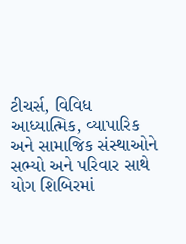ટીચર્સ, વિવિધ આધ્યાત્મિક, વ્યાપારિક અને સામાજિક સંસ્થાઓને સભ્યો અને પરિવાર સાથે યોગ શિબિરમાં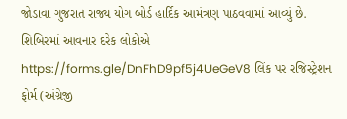જોડાવા ગુજરાત રાજ્ય યોગ બોર્ડ હાર્દિક આમંત્રણ પાઠવવામાં આવ્યું છે. શિબિરમાં આવનાર દરેક લોકોએ https://forms.gle/DnFhD9pf5j4UeGeV8 લિંક પર રજિસ્ટ્રેશન ફોર્મ (અંગ્રેજી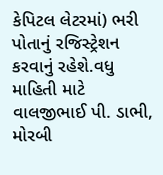કેપિટલ લેટરમાં) ભરી પોતાનું રજિસ્ટ્રેશન કરવાનું રહેશે.વધુ માહિતી માટે વાલજીભાઈ પી. ડાભી, મોરબી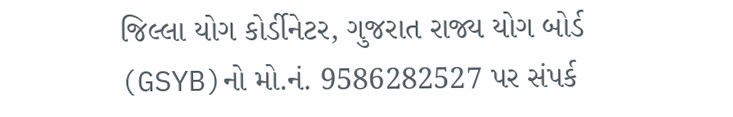જિલ્લા યોગ કોર્ડીનેટર, ગુજરાત રાજ્ય યોગ બોર્ડ (GSYB)નો મો.નં. 9586282527 પર સંપર્ક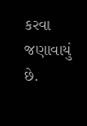કરવા જણાવાયું છે.